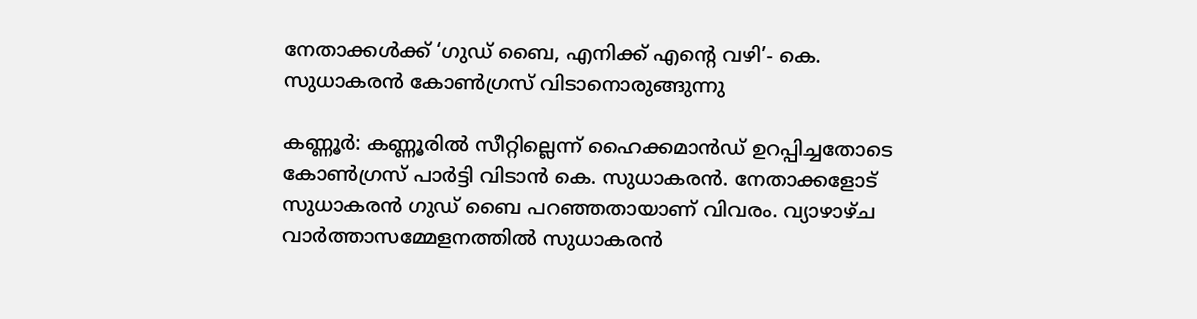നേതാക്കൾക്ക് ‘ഗുഡ് ബൈ, എനിക്ക് എന്റെ വഴി’- കെ. സുധാകരൻ കോൺഗ്രസ് വിടാനൊരുങ്ങുന്നു

കണ്ണൂർ: കണ്ണൂരിൽ സീറ്റില്ലെന്ന് ഹൈക്കമാൻഡ് ഉറപ്പിച്ചതോടെ കോൺഗ്രസ് പാർട്ടി വിടാൻ കെ. സുധാകരൻ. നേതാക്കളോട് സുധാകരൻ ഗുഡ് ബൈ പറഞ്ഞതായാണ് വിവരം. വ്യാഴാഴ്ച വാർത്താസമ്മേളനത്തിൽ സുധാകരൻ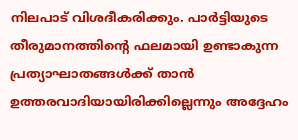നിലപാട് വിശദീകരിക്കും. പാർട്ടിയുടെ തീരുമാനത്തിന്റെ ഫലമായി ഉണ്ടാകുന്ന പ്രത്യാഘാതങ്ങൾക്ക് താൻ ഉത്തരവാദിയായിരിക്കില്ലെന്നും അദ്ദേഹം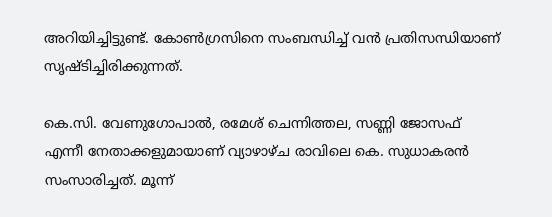അറിയിച്ചിട്ടുണ്ട്. കോൺഗ്രസിനെ സംബന്ധിച്ച് വൻ പ്രതിസന്ധിയാണ് സൃഷ്ടിച്ചിരിക്കുന്നത്.

കെ.സി. വേണുഗോപാൽ, രമേശ് ചെന്നിത്തല, സണ്ണി ജോസഫ് എന്നീ നേതാക്കളുമായാണ് വ്യാഴാഴ്ച രാവിലെ കെ. സുധാകരൻ സംസാരിച്ചത്. മൂന്ന്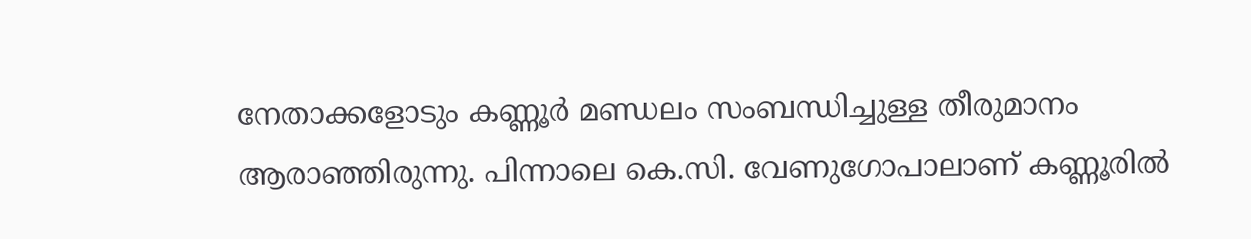നേതാക്കളോടും കണ്ണൂർ മണ്ഡലം സംബന്ധിച്ചുള്ള തീരുമാനം ആരാഞ്ഞിരുന്നു. പിന്നാലെ കെ.സി. വേണുഗോപാലാണ് കണ്ണൂരിൽ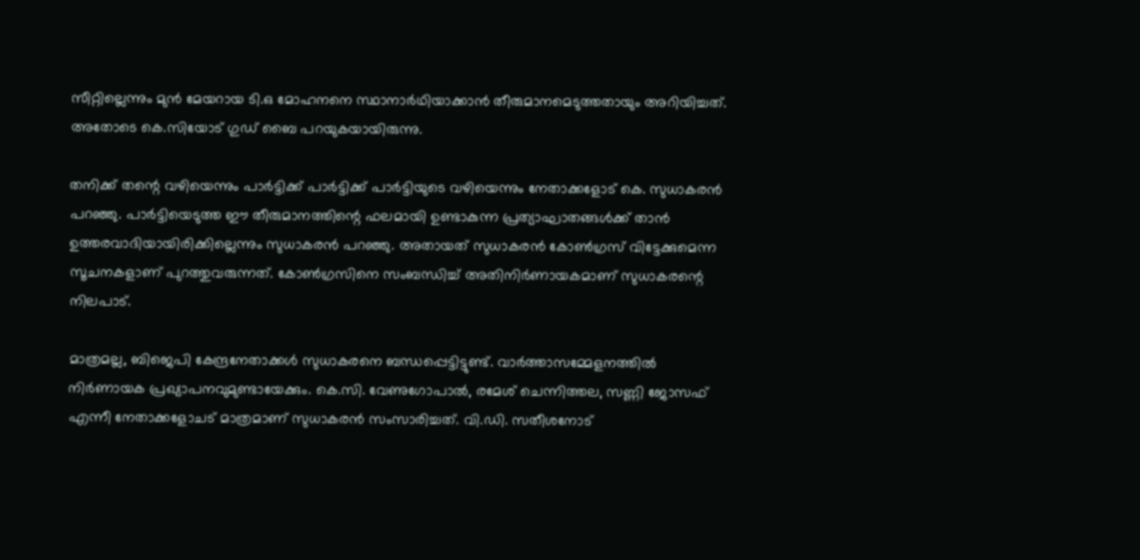സീറ്റില്ലെന്നും മുൻ മേയറായ ടി.ഒ മോഹനനെ സ്ഥാനാർഥിയാക്കാൻ തീരുമാനമെടുത്തതായും അറിയിച്ചത്. അതോടെ കെ.സിയോട് ഗുഡ് ബൈ പറയുകയായിരുന്നു.

തനിക്ക് തന്റെ വഴിയെന്നും പാർട്ടിക്ക് പാർട്ടിക്ക് പാർട്ടിയുടെ വഴിയെന്നും നേതാക്കളോട് കെ. സുധാകരൻ പറഞ്ഞു. പാർട്ടിയെടുത്ത ഈ തീരുമാനത്തിന്റെ ഫലമായി ഉണ്ടാകുന്ന പ്രത്യാഘാതങ്ങൾക്ക് താൻ ഉത്തരവാദിയായിരിക്കില്ലെന്നും സുധാകരൻ പറഞ്ഞു. അതായത് സുധാകരൻ കോൺഗ്രസ് വിട്ടേക്കുമെന്ന സൂചനകളാണ് പുറത്തുവരുന്നത്. കോൺഗ്രസിനെ സംബന്ധിച്ച് അതിനിർണായകമാണ് സുധാകരന്റെ നിലപാട്.

മാത്രമല്ല, ബിജെപി കേന്ദ്രനേതാക്കൾ സുധാകരനെ ബന്ധപ്പെട്ടിട്ടുണ്ട്. വാർത്താസമ്മേളനത്തിൽ നിർണായക പ്രഖ്യാപനവുമുണ്ടായേക്കും. കെ.സി. വേണുഗോപാൽ, രമേശ് ചെന്നിത്തല, സണ്ണി ജോസഫ് എന്നീ നേതാക്കളോചട് മാത്രമാണ് സുധാകരൻ സംസാരിച്ചത്. വി.ഡി. സതീശനോട്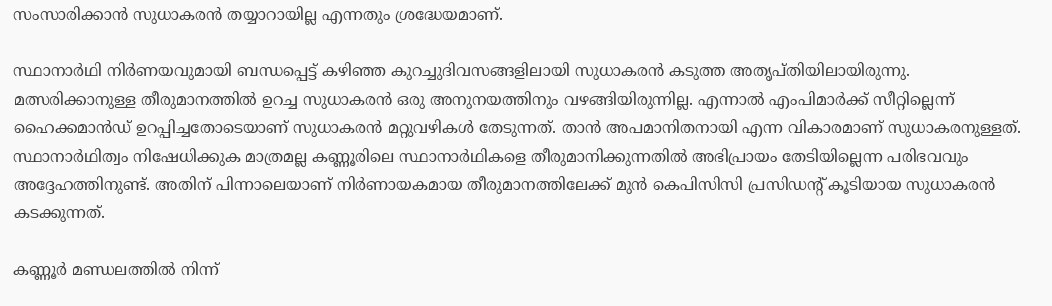സംസാരിക്കാൻ സുധാകരൻ തയ്യാറായില്ല എന്നതും ശ്രദ്ധേയമാണ്.

സ്ഥാനാർഥി നിർണയവുമായി ബന്ധപ്പെട്ട് കഴിഞ്ഞ കുറച്ചുദിവസങ്ങളിലായി സുധാകരൻ കടുത്ത അതൃപ്തിയിലായിരുന്നു. മത്സരിക്കാനുള്ള തീരുമാനത്തിൽ ഉറച്ച സുധാകരൻ ഒരു അനുനയത്തിനും വഴങ്ങിയിരുന്നില്ല. എന്നാൽ എംപിമാർക്ക് സീറ്റില്ലെന്ന് ഹൈക്കമാൻഡ് ഉറപ്പിച്ചതോടെയാണ് സുധാകരൻ മറ്റുവഴികൾ തേടുന്നത്. താൻ അപമാനിതനായി എന്ന വികാരമാണ് സുധാകരനുള്ളത്. സ്ഥാനാർഥിത്വം നിഷേധിക്കുക മാത്രമല്ല കണ്ണൂരിലെ സ്ഥാനാർഥികളെ തീരുമാനിക്കുന്നതിൽ അഭിപ്രായം തേടിയില്ലെന്ന പരിഭവവും അദ്ദേഹത്തിനുണ്ട്. അതിന് പിന്നാലെയാണ് നിർണായകമായ തീരുമാനത്തിലേക്ക് മുൻ കെപിസിസി പ്രസിഡന്റ് കൂടിയായ സുധാകരൻ കടക്കുന്നത്.

കണ്ണൂർ മണ്ഡലത്തിൽ നിന്ന്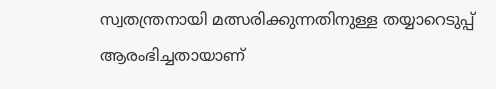സ്വതന്ത്രനായി മത്സരിക്കുന്നതിനുള്ള തയ്യാറെടുപ്പ് ആരംഭിച്ചതായാണ്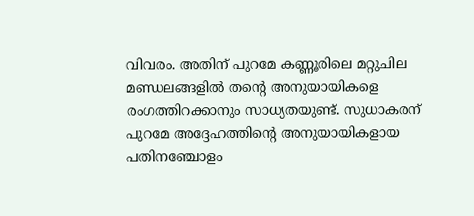വിവരം. അതിന് പുറമേ കണ്ണൂരിലെ മറ്റുചില മണ്ഡലങ്ങളിൽ തന്റെ അനുയായികളെ രംഗത്തിറക്കാനും സാധ്യതയുണ്ട്. സുധാകരന് പുറമേ അദ്ദേഹത്തിന്റെ അനുയായികളായ പതിനഞ്ചോളം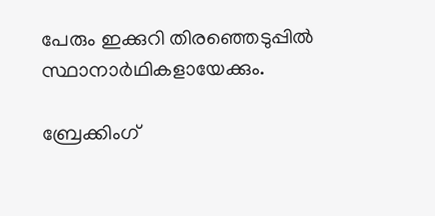പേരും ഇക്കുറി തിരഞ്ഞെടുപ്പിൽ സ്ഥാനാർഥികളായേക്കും.

ബ്രേക്കിംഗ്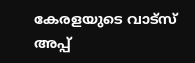കേരളയുടെ വാട്സ് അപ്പ്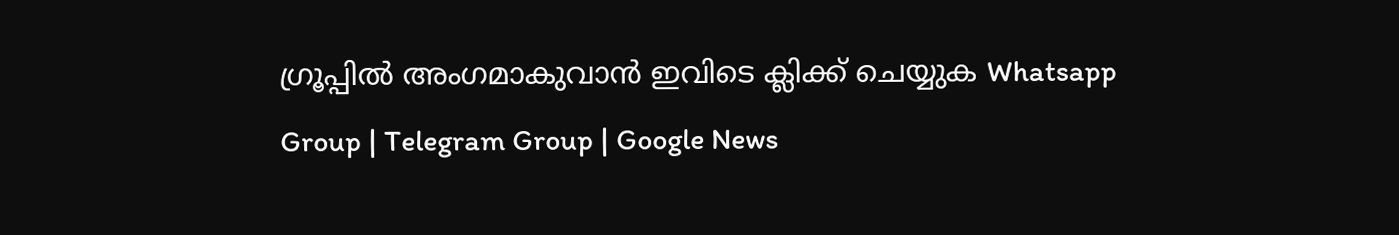ഗ്രൂപ്പിൽ അംഗമാകുവാൻ ഇവിടെ ക്ലിക്ക് ചെയ്യുക Whatsapp Group | Telegram Group | Google News